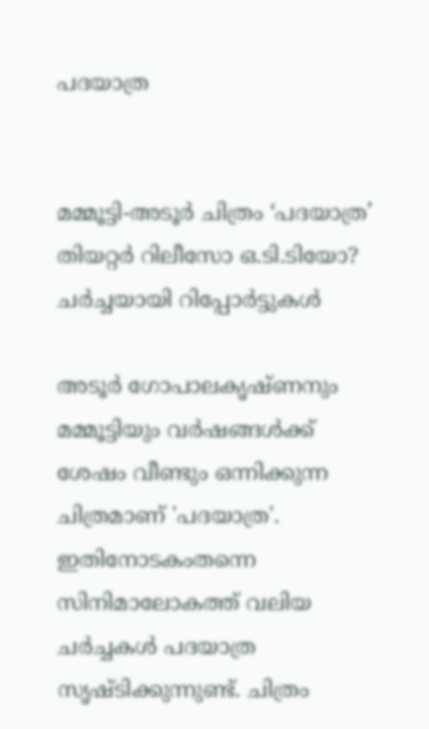പദയാത്ര


മമ്മൂട്ടി-അടൂർ ചിത്രം ‘പദയാത്ര’ തിയറ്റർ റിലീസോ ഒ.ടി.ടിയോ? ചർച്ചയായി റിപ്പോർട്ടുകൾ

അടൂർ ഗോപാലകൃഷ്ണനും മമ്മൂട്ടിയും വർഷങ്ങൾക്ക് ശേഷം വീണ്ടും ഒന്നിക്കുന്ന ചിത്രമാണ് 'പദയാത്ര'. ഇതിനോടകംതന്നെ സിനിമാലോകത്ത് വലിയ ചർച്ചകൾ പദയാത്ര സൃഷ്ടിക്കുന്നുണ്ട്. ചിത്രം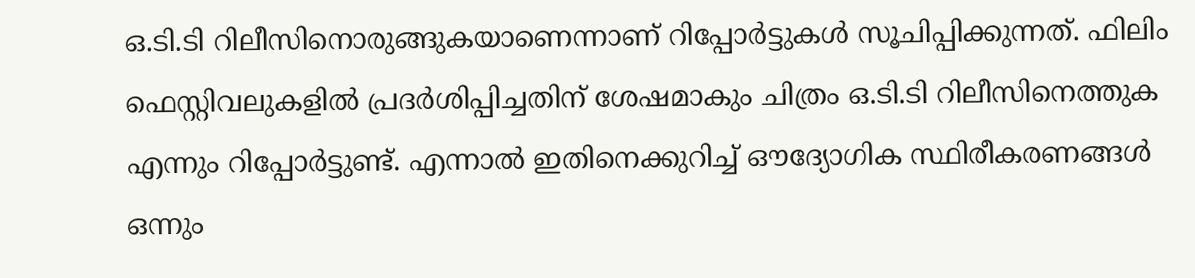ഒ.ടി.ടി റിലീസിനൊരുങ്ങുകയാണെന്നാണ് റിപ്പോർട്ടുകൾ സൂചിപ്പിക്കുന്നത്. ഫിലിം ഫെസ്റ്റിവലുകളിൽ പ്രദർശിപ്പിച്ചതിന് ശേഷമാകും ചിത്രം ഒ.ടി.ടി റിലീസിനെത്തുക എന്നും റിപ്പോർട്ടുണ്ട്. എന്നാൽ ഇതിനെക്കുറിച്ച് ഔദ്യോഗിക സ്ഥിരീകരണങ്ങൾ ഒന്നും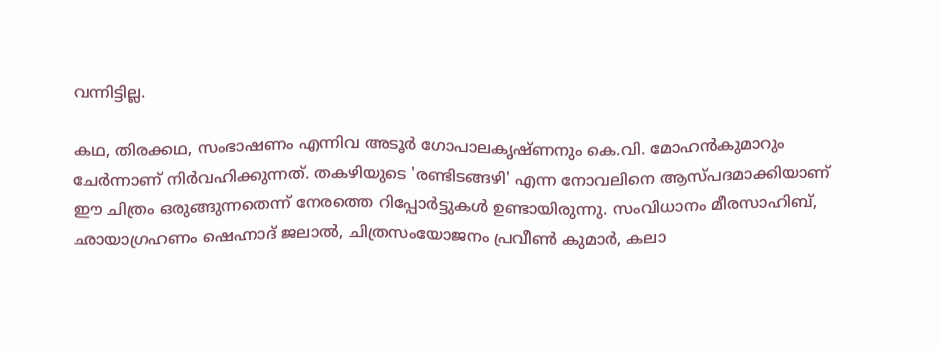വന്നിട്ടില്ല.

കഥ, തിരക്കഥ, സംഭാഷണം എന്നിവ അടൂർ ഗോപാലകൃഷ്ണനും കെ.വി. മോഹൻകുമാറും ചേർന്നാണ് നിർവഹിക്കുന്നത്. തകഴിയുടെ 'രണ്ടിടങ്ങഴി' എന്ന നോവലിനെ ആസ്പദമാക്കിയാണ് ഈ ചിത്രം ഒരുങ്ങുന്നതെന്ന് നേരത്തെ റിപ്പോർട്ടുകൾ ഉണ്ടായിരുന്നു. സംവിധാനം മീരസാഹിബ്, ഛായാഗ്രഹണം ഷെഹ്നാദ് ജലാൽ, ചിത്രസംയോജനം പ്രവീൺ കുമാർ, കലാ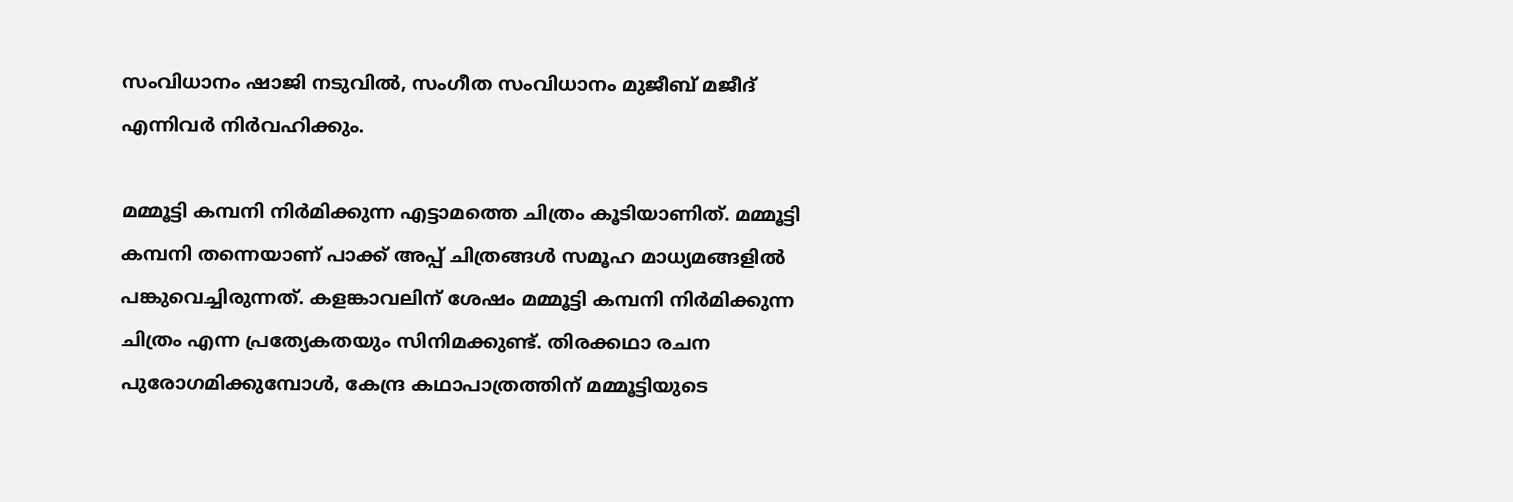സംവിധാനം ഷാജി നടുവിൽ, സംഗീത സംവിധാനം മുജീബ് മജീദ് എന്നിവർ നിർവഹിക്കും.

മമ്മൂട്ടി കമ്പനി നിർമിക്കുന്ന എട്ടാമത്തെ ചിത്രം കൂടിയാണിത്. മമ്മൂട്ടി കമ്പനി തന്നെയാണ് പാക്ക് അപ്പ് ചിത്രങ്ങൾ സമൂഹ മാധ്യമങ്ങളിൽ പങ്കുവെച്ചിരുന്നത്. കളങ്കാവലിന് ശേഷം മമ്മൂട്ടി കമ്പനി നിർമിക്കുന്ന ചിത്രം എന്ന പ്രത്യേകതയും സിനിമക്കുണ്ട്. തിരക്കഥാ രചന പുരോഗമിക്കുമ്പോൾ, കേന്ദ്ര കഥാപാത്രത്തിന് മമ്മൂട്ടിയുടെ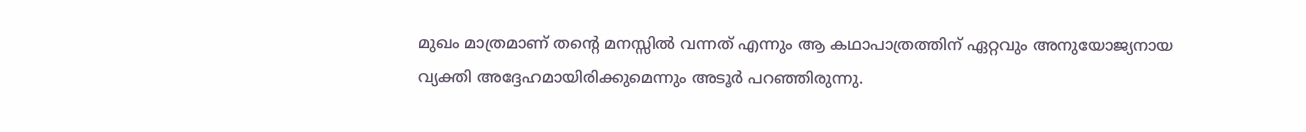മുഖം മാത്രമാണ് തന്റെ മനസ്സിൽ വന്നത് എന്നും ആ കഥാപാത്രത്തിന് ഏറ്റവും അനുയോജ്യനായ വ്യക്തി അദ്ദേഹമായിരിക്കുമെന്നും അടൂർ പറഞ്ഞിരുന്നു.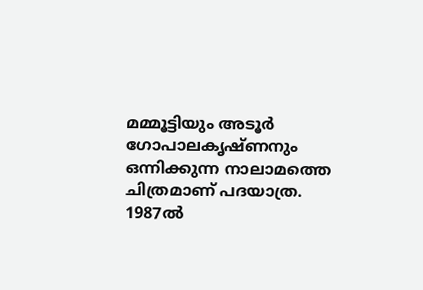മമ്മൂട്ടിയും അടൂർ ഗോപാലകൃഷ്ണനും ഒന്നിക്കുന്ന നാലാമത്തെ ചിത്രമാണ് പദയാത്ര. 1987ൽ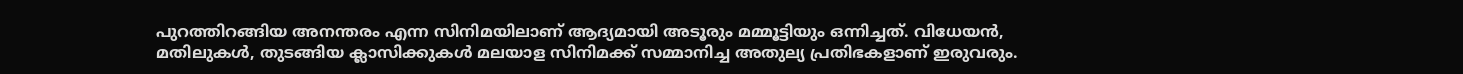പുറത്തിറങ്ങിയ അനന്തരം എന്ന സിനിമയിലാണ് ആദ്യമായി അടൂരും മമ്മൂട്ടിയും ഒന്നിച്ചത്. വിധേയൻ, മതിലുകൾ, തുടങ്ങിയ ക്ലാസിക്കുകൾ മലയാള സിനിമക്ക് സമ്മാനിച്ച അതുല്യ പ്രതിഭകളാണ് ഇരുവരും.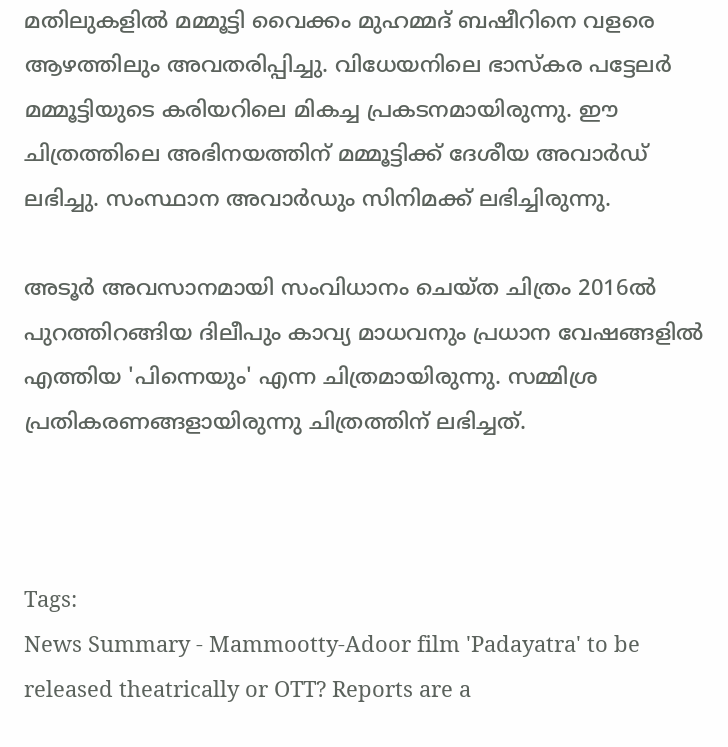മതിലുകളിൽ മമ്മൂട്ടി വൈക്കം മുഹമ്മദ് ബഷീറിനെ വളരെ ആഴത്തിലും അവതരിപ്പിച്ചു. വിധേയനിലെ ഭാസ്‌കര പട്ടേലർ മമ്മൂട്ടിയുടെ കരിയറിലെ മികച്ച പ്രകടനമായിരുന്നു. ഈ ചിത്രത്തിലെ അഭിനയത്തിന് മമ്മൂട്ടിക്ക് ദേശീയ അവാർഡ് ലഭിച്ചു. സംസ്ഥാന അവാർഡും സിനിമക്ക് ലഭിച്ചിരുന്നു.

അടൂർ അവസാനമായി സംവിധാനം ചെയ്ത ചിത്രം 2016ൽ പുറത്തിറങ്ങിയ ദിലീപും കാവ്യ മാധവനും പ്രധാന വേഷങ്ങളിൽ എത്തിയ 'പിന്നെയും' എന്ന ചിത്രമായിരുന്നു. സമ്മിശ്ര പ്രതികരണങ്ങളായിരുന്നു ചിത്രത്തിന് ലഭിച്ചത്.



Tags:
News Summary - Mammootty-Adoor film 'Padayatra' to be released theatrically or OTT? Reports are a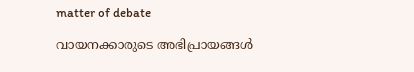matter of debate

വായനക്കാരുടെ അഭിപ്രായങ്ങള്‍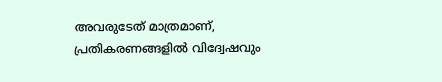അവരുടേത് മാത്രമാണ്, പ്രതികരണങ്ങളിൽ വിദ്വേഷവും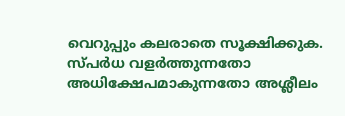വെറുപ്പും കലരാതെ സൂക്ഷിക്കുക. സ്പർധ വളർത്തുന്നതോ അധിക്ഷേപമാകുന്നതോ അശ്ലീലം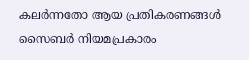കലർന്നതോ ആയ പ്രതികരണങ്ങൾ സൈബർ നിയമപ്രകാരം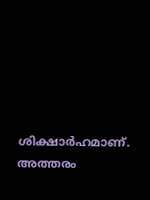ശിക്ഷാർഹമാണ്. അത്തരം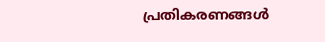പ്രതികരണങ്ങൾ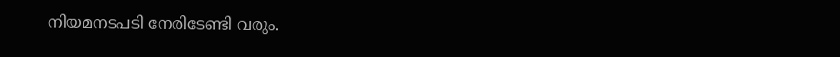നിയമനടപടി നേരിടേണ്ടി വരും.